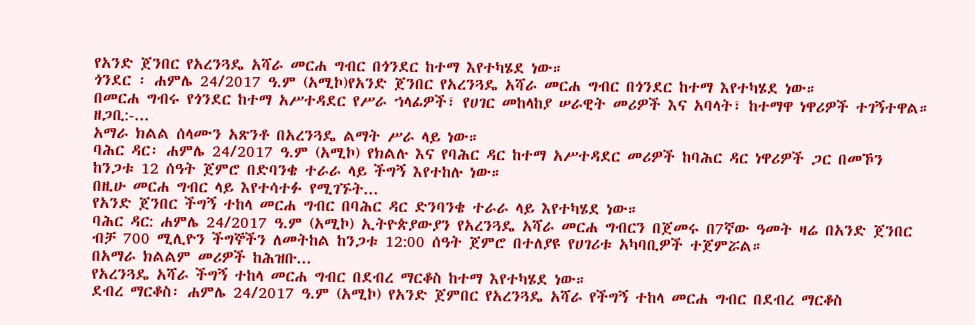የአንድ ጀንበር የአረንጓዴ አሻራ መርሐ ግብር በጎንደር ከተማ እየተካሄደ ነው።
ጎንደር ፡ ሐምሌ 24/2017 ዓ.ም (አሚኮ)የአንድ ጀንበር የአረንጓዴ አሻራ መርሐ ግብር በጎንደር ከተማ እየተካሄደ ነው።
በመርሐ ግብሩ የጎንደር ከተማ አሥተዳደር የሥራ ኀላፊዎች፣ የሀገር መከላከያ ሠራዊት መሪዎች እና አባላት፣ ከተማዋ ነዋሪዎች ተገኝተዋል።
ዘጋቢ:-...
አማራ ክልል ሰላሙን አጽንቶ በአረንጓዴ ልማት ሥራ ላይ ነው።
ባሕር ዳር፡ ሐምሌ 24/2017 ዓ.ም (አሚኮ) የክልሉ እና የባሕር ዳር ከተማ አሥተዳደር መሪዎች ከባሕር ዳር ነዋሪዎች ጋር በመኾን ከንጋቱ 12 ሰዓት ጀምሮ በድባንቄ ተራራ ላይ ችግኝ እየተከሉ ነው።
በዚሁ መርሐ ግብር ላይ እየተሳተፉ የሚገኙት...
የአንድ ጀንበር ችግኝ ተከላ መርሐ ግብር በባሕር ዳር ድንባንቄ ተራራ ላይ እየተካሄደ ነው።
ባሕር ዳር: ሐምሌ 24/2017 ዓ.ም (አሚኮ) ኢትዮጵያውያን የአረንጓዴ አሻራ መርሐ ግብርን በጀመሩ በ7ኛው ዓመት ዛሬ በአንድ ጀንበር ብቻ 700 ሚሊዮን ችግኞችን ለመትከል ከንጋቱ 12:00 ሰዓት ጀምሮ በተለያዩ የሀገሪቱ አካባቢዎች ተጀምሯል።
በአማራ ክልልም መሪዎች ከሕዝቡ...
የአረንጓዴ አሻራ ችግኝ ተከላ መርሐ ግብር በደብረ ማርቆስ ከተማ እየተካሄደ ነው።
ደብረ ማርቆስ፡ ሐምሌ 24/2017 ዓ.ም (አሚኮ) የአንድ ጀምበር የአረንጓዴ አሻራ የችግኝ ተከላ መርሐ ግብር በደብረ ማርቆስ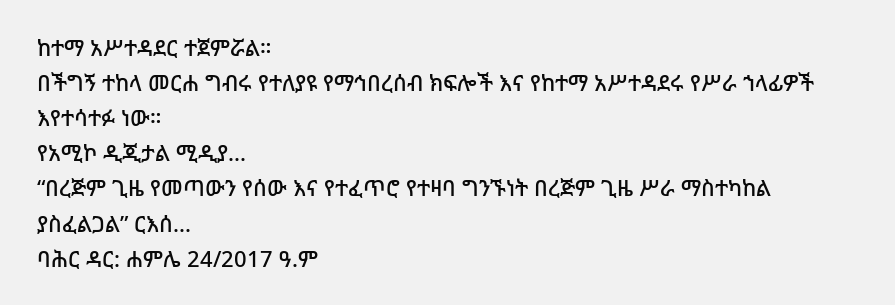ከተማ አሥተዳደር ተጀምሯል።
በችግኝ ተከላ መርሐ ግብሩ የተለያዩ የማኅበረሰብ ክፍሎች እና የከተማ አሥተዳደሩ የሥራ ኀላፊዎች እየተሳተፉ ነው።
የአሚኮ ዲጂታል ሚዲያ...
“በረጅም ጊዜ የመጣውን የሰው እና የተፈጥሮ የተዛባ ግንኙነት በረጅም ጊዜ ሥራ ማስተካከል ያስፈልጋል” ርእሰ...
ባሕር ዳር: ሐምሌ 24/2017 ዓ.ም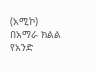(አሚኮ) በአማራ ክልል የአንድ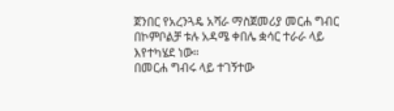ጀንበር የአረንጓዴ አሻራ ማስጀመሪያ መርሐ ግብር በኮምቦልቻ ቱሉ አዳሜ ቀበሌ ቋሳር ተራራ ላይ
እየተካሄደ ነው።
በመርሐ ግብሩ ላይ ተገኝተው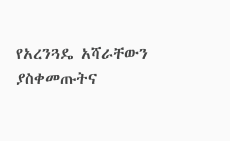የአረንጓዴ አሻራቸውን ያስቀመጡትና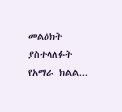መልዕክት ያስተላለፉት የአማራ ክልል...